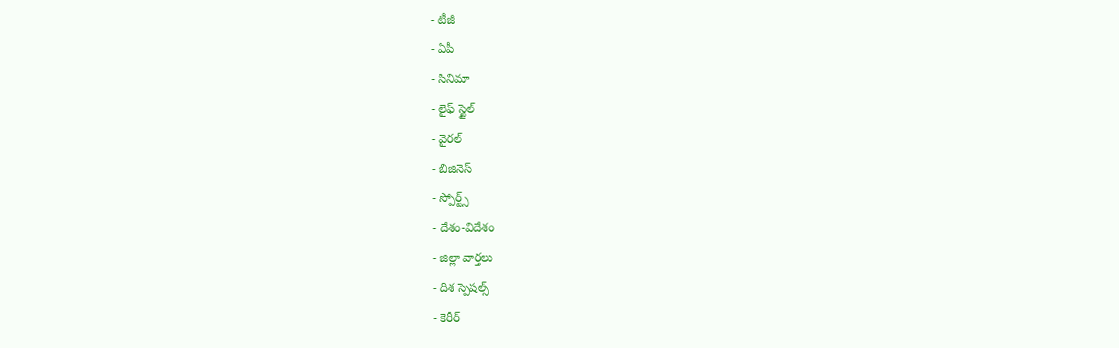- టీజీ
- ఏపీ
- సినిమా
- లైఫ్ స్టైల్
- వైరల్
- బిజినెస్
- స్పోర్ట్స్
- దేశం-విదేశం
- జిల్లా వార్తలు
- దిశ స్పెషల్స్
- కెరీర్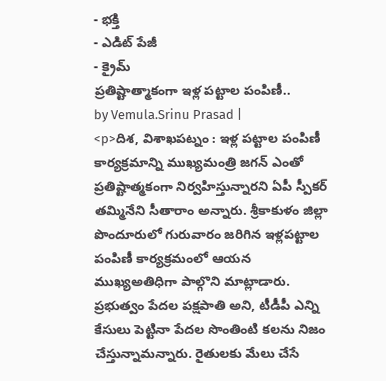- భక్తి
- ఎడిట్ పేజీ
- క్రైమ్
ప్రతిష్టాత్మాకంగా ఇళ్ల పట్టాల పంపిణీ..
by Vemula.Srinu Prasad |
<p>దిశ, విశాఖపట్నం : ఇళ్ల పట్టాల పంపిణీ కార్యక్రమాన్ని ముఖ్యమంత్రి జగన్ ఎంతో ప్రతిష్టాత్మకంగా నిర్వహిస్తున్నారని ఏపీ స్పీకర్ తమ్మినేని సీతారాం అన్నారు. శ్రీకాకుళం జిల్లా పొందూరులో గురువారం జరిగిన ఇళ్లపట్టాల పంపిణీ కార్యక్రమంలో ఆయన ముఖ్యఅతిధిగా పాల్గొని మాట్లాడారు. ప్రభుత్వం పేదల పక్షపాతి అని, టీడీపీ ఎన్ని కేసులు పెట్టినా పేదల సొంతింటి కలను నిజం చేస్తున్నామన్నారు. రైతులకు మేలు చేసే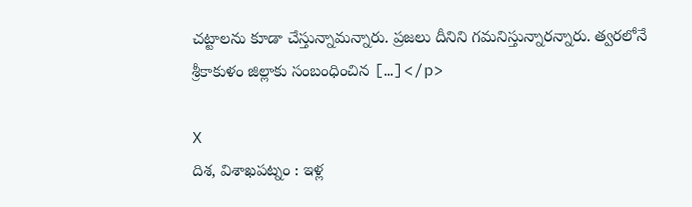చట్టాలను కూడా చేస్తున్నామన్నారు. ప్రజలు దీనిని గమనిస్తున్నారన్నారు. త్వరలోనే శ్రీకాకుళం జిల్లాకు సంబంధించిన […]</p>

X
దిశ, విశాఖపట్నం : ఇళ్ల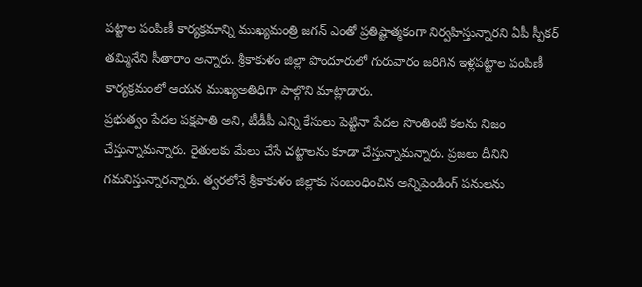పట్టాల పంపిణీ కార్యక్రమాన్ని ముఖ్యమంత్రి జగన్ ఎంతో ప్రతిష్టాత్మకంగా నిర్వహిస్తున్నారని ఏపీ స్పీకర్ తమ్మినేని సీతారాం అన్నారు. శ్రీకాకుళం జిల్లా పొందూరులో గురువారం జరిగిన ఇళ్లపట్టాల పంపిణీ కార్యక్రమంలో ఆయన ముఖ్యఅతిధిగా పాల్గొని మాట్లాడారు.
ప్రభుత్వం పేదల పక్షపాతి అని, టీడీపీ ఎన్ని కేసులు పెట్టినా పేదల సొంతింటి కలను నిజం చేస్తున్నామన్నారు. రైతులకు మేలు చేసే చట్టాలను కూడా చేస్తున్నామన్నారు. ప్రజలు దీనిని గమనిస్తున్నారన్నారు. త్వరలోనే శ్రీకాకుళం జిల్లాకు సంబంధించిన అన్నిపెండింగ్ పనులను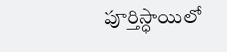పూర్తిస్ధాయిలో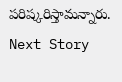పరిష్కరిస్తామన్నారు.
Next Story